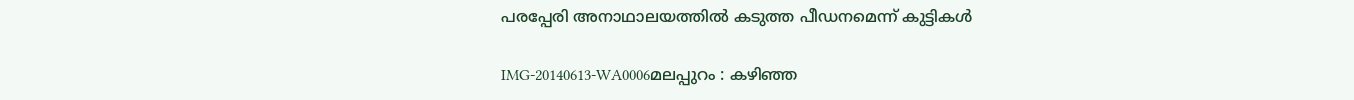പരപ്പേരി അനാഥാലയത്തില്‍ കടുത്ത പീഡനമെന്ന് കുട്ടികള്‍

IMG-20140613-WA0006മലപ്പുറം : കഴിഞ്ഞ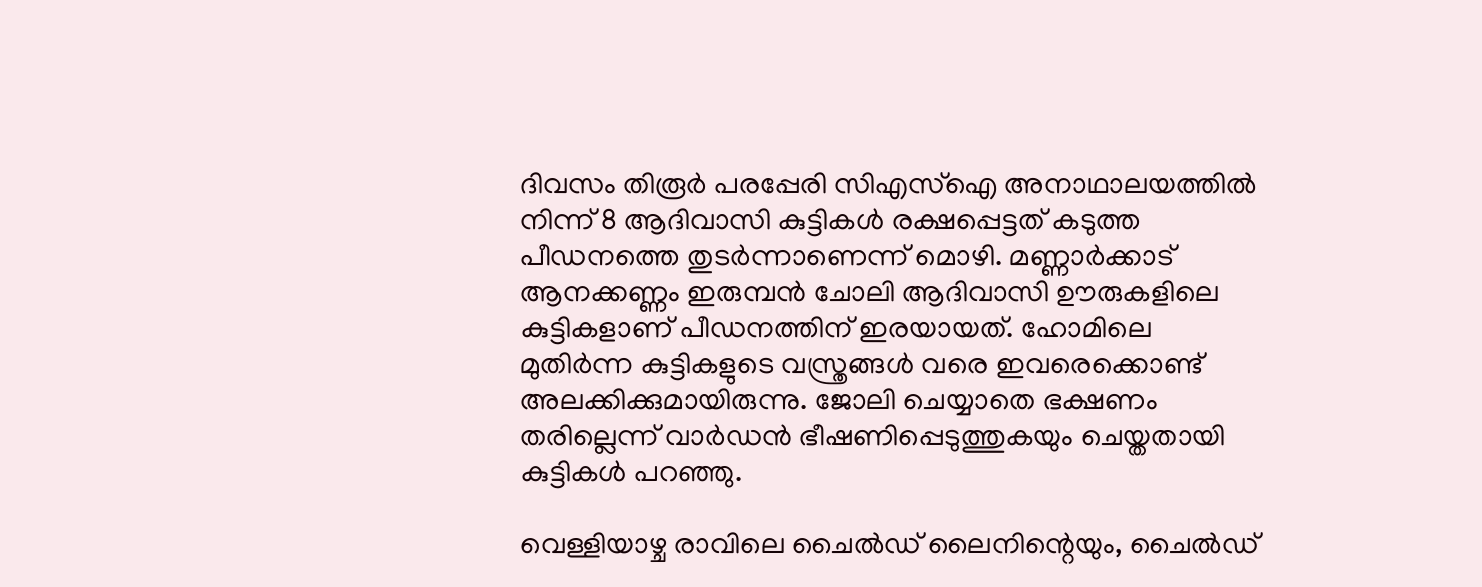ദിവസം തിരൂര്‍ പരപ്പേരി സിഎസ്‌ഐ അനാഥാലയത്തില്‍ നിന്ന് 8 ആദിവാസി കുട്ടികള്‍ രക്ഷപ്പെട്ടത് കടുത്ത പീഡനത്തെ തുടര്‍ന്നാണെന്ന് മൊഴി. മണ്ണാര്‍ക്കാട് ആനക്കണ്ണം ഇരുമ്പന്‍ ചോലി ആദിവാസി ഊരുകളിലെ കുട്ടികളാണ് പീഡനത്തിന് ഇരയായത്. ഹോമിലെ മുതിര്‍ന്ന കുട്ടികളുടെ വസ്ത്രങ്ങള്‍ വരെ ഇവരെക്കൊണ്ട് അലക്കിക്കുമായിരുന്നു. ജോലി ചെയ്യാതെ ഭക്ഷണം തരില്ലെന്ന് വാര്‍ഡന്‍ ഭീഷണിപ്പെടുത്തുകയും ചെയ്തതായി കുട്ടികള്‍ പറഞ്ഞു.

വെള്ളിയാഴ്ച രാവിലെ ചൈല്‍ഡ് ലൈനിന്റെയും, ചൈല്‍ഡ്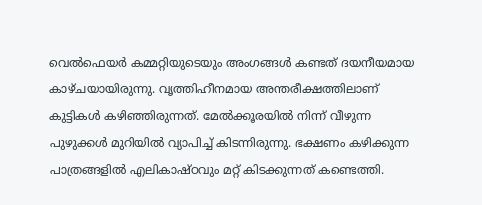വെല്‍ഫെയര്‍ കമ്മറ്റിയുടെയും അംഗങ്ങള്‍ കണ്ടത് ദയനീയമായ കാഴ്ചയായിരുന്നു. വൃത്തിഹീനമായ അന്തരീക്ഷത്തിലാണ് കുട്ടികള്‍ കഴിഞ്ഞിരുന്നത്. മേല്‍ക്കൂരയില്‍ നിന്ന് വീഴുന്ന പുഴുക്കള്‍ മുറിയില്‍ വ്യാപിച്ച് കിടന്നിരുന്നു. ഭക്ഷണം കഴിക്കുന്ന പാത്രങ്ങളില്‍ എലികാഷ്ഠവും മറ്റ് കിടക്കുന്നത് കണ്ടെത്തി.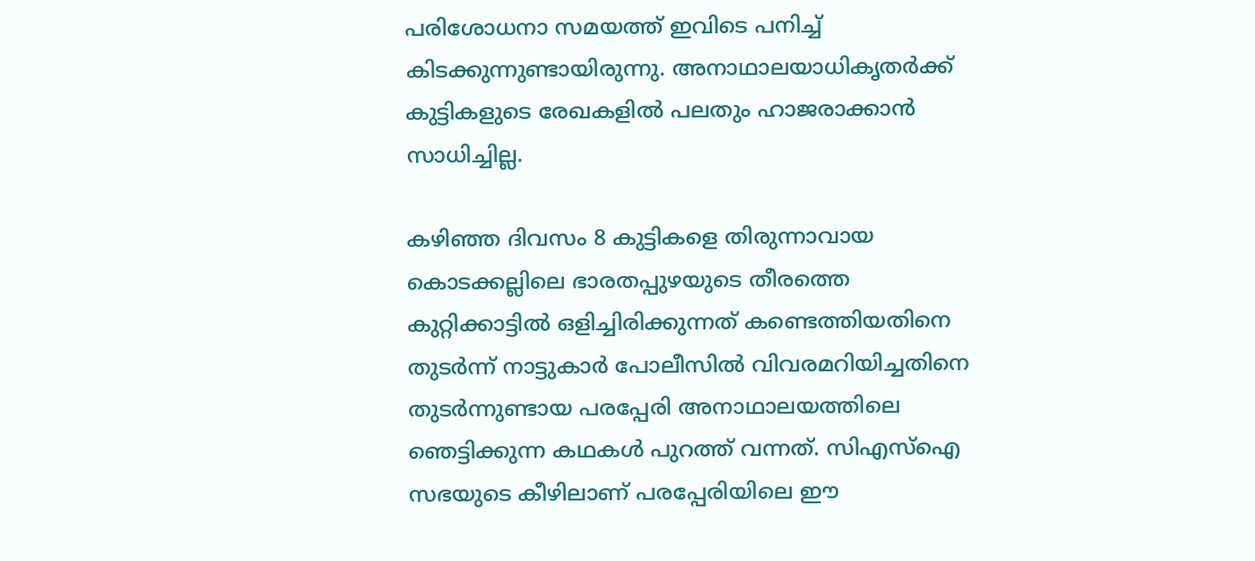പരിശോധനാ സമയത്ത് ഇവിടെ പനിച്ച് കിടക്കുന്നുണ്ടായിരുന്നു. അനാഥാലയാധികൃതര്‍ക്ക് കുട്ടികളുടെ രേഖകളില്‍ പലതും ഹാജരാക്കാന്‍ സാധിച്ചില്ല.

കഴിഞ്ഞ ദിവസം 8 കുട്ടികളെ തിരുന്നാവായ കൊടക്കല്ലിലെ ഭാരതപ്പുഴയുടെ തീരത്തെ കുറ്റിക്കാട്ടില്‍ ഒളിച്ചിരിക്കുന്നത് കണ്ടെത്തിയതിനെ തുടര്‍ന്ന് നാട്ടുകാര്‍ പോലീസില്‍ വിവരമറിയിച്ചതിനെ തുടര്‍ന്നുണ്ടായ പരപ്പേരി അനാഥാലയത്തിലെ ഞെട്ടിക്കുന്ന കഥകള്‍ പുറത്ത് വന്നത്. സിഎസ്‌ഐ സഭയുടെ കീഴിലാണ് പരപ്പേരിയിലെ ഈ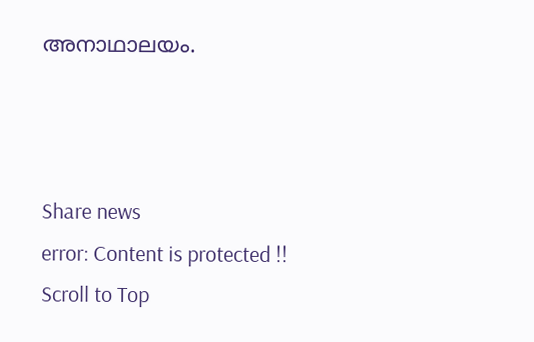അനാഥാലയം.



Share news
error: Content is protected !!
Scroll to Top